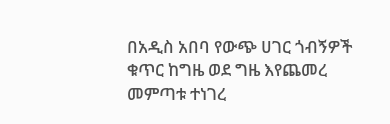በአዲስ አበባ የውጭ ሀገር ጎብኝዎች ቁጥር ከግዜ ወደ ግዜ እየጨመረ መምጣቱ ተነገረ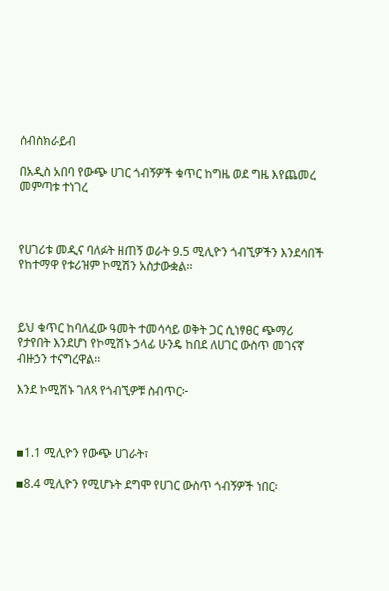ሰብስክራይብ

በአዲስ አበባ የውጭ ሀገር ጎብኝዎች ቁጥር ከግዜ ወደ ግዜ እየጨመረ መምጣቱ ተነገረ



የሀገሪቱ መዲና ባለፉት ዘጠኝ ወራት 9.5 ሚሊዮን ጎብኚዎችን እንደሳበች የከተማዋ የቱሪዝም ኮሚሽን አስታውቋል፡፡



ይህ ቁጥር ከባለፈው ዓመት ተመሳሳይ ወቅት ጋር ሲነፃፀር ጭማሪ የታየበት እንደሆነ የኮሚሽኑ ኃላፊ ሁንዴ ከበደ ለሀገር ውስጥ መገናኛ ብዙኃን ተናግረዋል፡፡

እንደ ኮሚሽኑ ገለጻ የጎብኚዎቹ ስብጥር፦



▪1.1 ሚሊዮን የውጭ ሀገራት፣

▪8.4 ሚሊዮን የሚሆኑት ደግሞ የሀገር ውስጥ ጎብኝዎች ነበር፡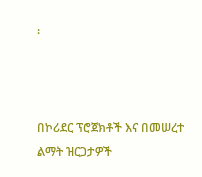፡



በኮሪደር ፕሮጀክቶች እና በመሠረተ ልማት ዝርጋታዎች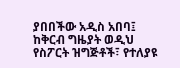ያበበችው አዲስ አበባ፤ ከቅርብ ግዜያት ወዲህ የስፖርት ዝግጅቶች፣ የተለያዩ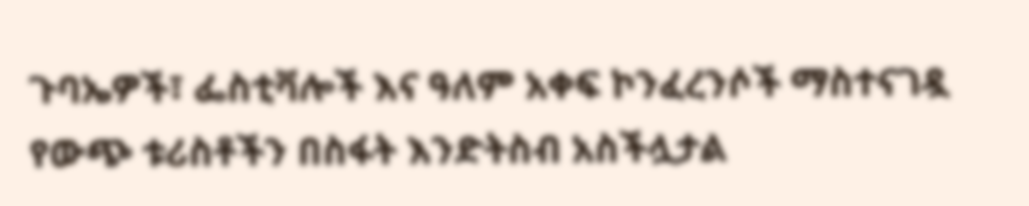ጉባኤዎች፣ ፌስቲቫሎች እና ዓለም አቀፍ ኮንፈረንሶች ማስተናገዷ የውጭ ቱሪስቶችን በስፋት እንድትስብ አስችሏታል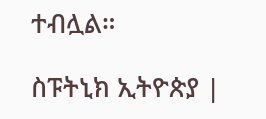ተብሏል።

ስፑትኒክ ኢትዮጵያ |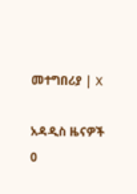መተግበሪያ | X

አዳዲስ ዜናዎች
0